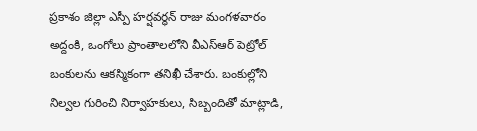ప్రకాశం జిల్లా ఎస్పీ హర్షవర్ధన్ రాజు మంగళవారం అద్దంకి, ఒంగోలు ప్రాంతాలలోని వీఎస్ఆర్ పెట్రోల్ బంకులను ఆకస్మికంగా తనిఖీ చేశారు. బంకుల్లోని నిల్వల గురించి నిర్వాహకులు, సిబ్బందితో మాట్లాడి,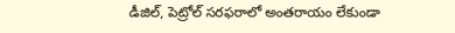డీజిల్, పెట్రోల్ సరఫరాలో అంతరాయం లేకుండా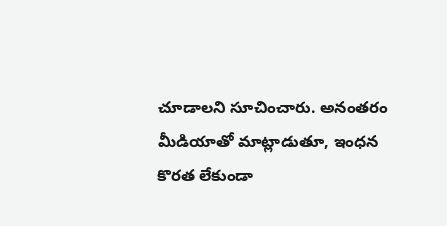చూడాలని సూచించారు. అనంతరం మీడియాతో మాట్లాడుతూ, ఇంధన కొరత లేకుండా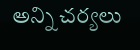అన్ని చర్యలు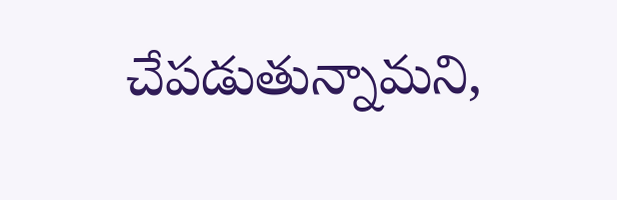చేపడుతున్నామని,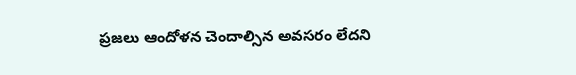ప్రజలు ఆందోళన చెందాల్సిన అవసరం లేదని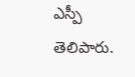ఎస్పీ తెలిపారు.